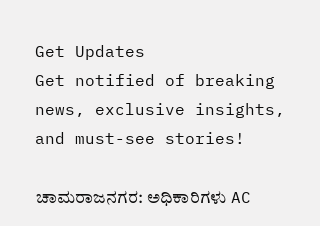Get Updates
Get notified of breaking news, exclusive insights, and must-see stories!

ಚಾಮರಾಜನಗರ: ಅಧಿಕಾರಿಗಳು AC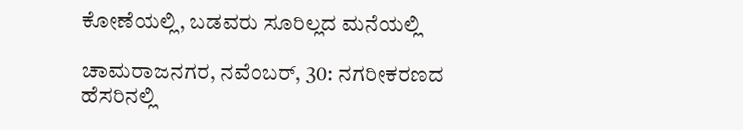ಕೋಣೆಯಲ್ಲಿ, ಬಡವರು ಸೂರಿಲ್ಲದ ಮನೆಯಲ್ಲಿ

ಚಾಮರಾಜನಗರ, ನವೆಂಬರ್‌, 30: ನಗರೀಕರಣದ ಹೆಸರಿನಲ್ಲಿ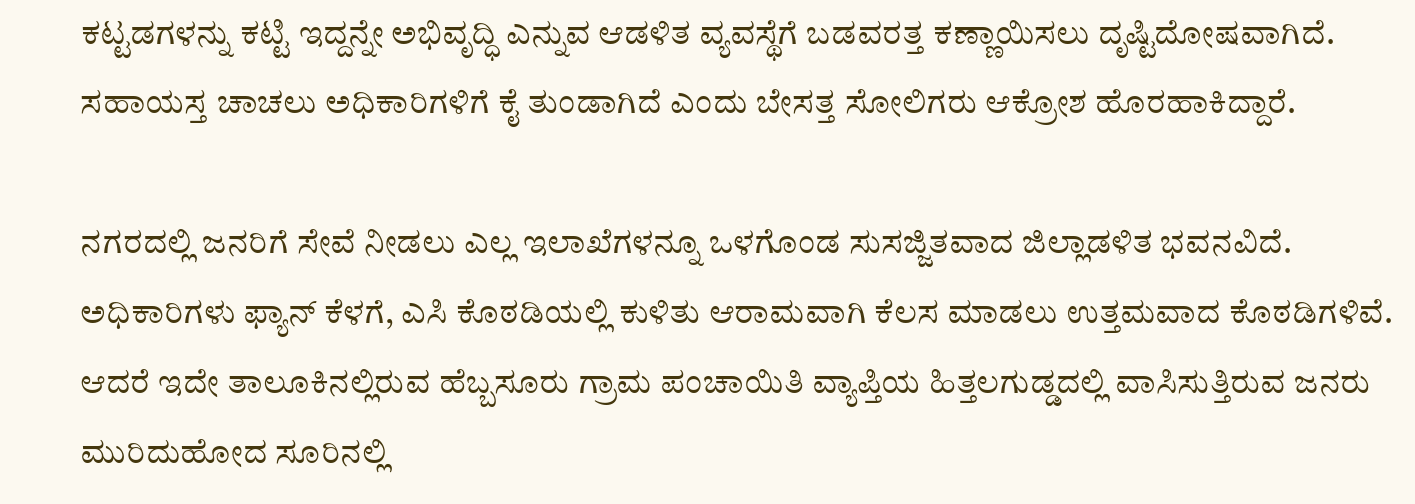ಕಟ್ಟಡಗಳನ್ನು ಕಟ್ಟಿ ಇದ್ದನ್ನೇ ಅಭಿವೃದ್ಧಿ ಎನ್ನುವ ಆಡಳಿತ ವ್ಯವಸ್ಥೆಗೆ ಬಡವರತ್ತ ಕಣ್ಣಾಯಿಸಲು ದೃಷ್ಟಿದೋಷವಾಗಿದೆ. ಸಹಾಯಸ್ತ ಚಾಚಲು ಅಧಿಕಾರಿಗಳಿಗೆ ಕೈ ತುಂಡಾಗಿದೆ ಎಂದು ಬೇಸತ್ತ ಸೋಲಿಗರು ಆಕ್ರೋಶ ಹೊರಹಾಕಿದ್ದಾರೆ.

ನಗರದಲ್ಲಿ ಜನರಿಗೆ ಸೇವೆ ನೀಡಲು ಎಲ್ಲ ಇಲಾಖೆಗಳನ್ನೂ ಒಳಗೊಂಡ ಸುಸಜ್ಜಿತವಾದ ಜಿಲ್ಲಾಡಳಿತ ಭವನವಿದೆ. ಅಧಿಕಾರಿಗಳು ಫ್ಯಾನ್ ಕೆಳಗೆ, ಎಸಿ ಕೊಠಡಿಯಲ್ಲಿ ಕುಳಿತು ಆರಾಮವಾಗಿ ಕೆಲಸ ಮಾಡಲು ಉತ್ತಮವಾದ ಕೊಠಡಿಗಳಿವೆ. ಆದರೆ ಇದೇ ತಾಲೂಕಿನಲ್ಲಿರುವ ಹೆಬ್ಬಸೂರು ಗ್ರಾಮ ಪಂಚಾಯಿತಿ ವ್ಯಾಪ್ತಿಯ ಹಿತ್ತಲಗುಡ್ಡದಲ್ಲಿ ವಾಸಿಸುತ್ತಿರುವ ಜನರು ಮುರಿದುಹೋದ ಸೂರಿನಲ್ಲಿ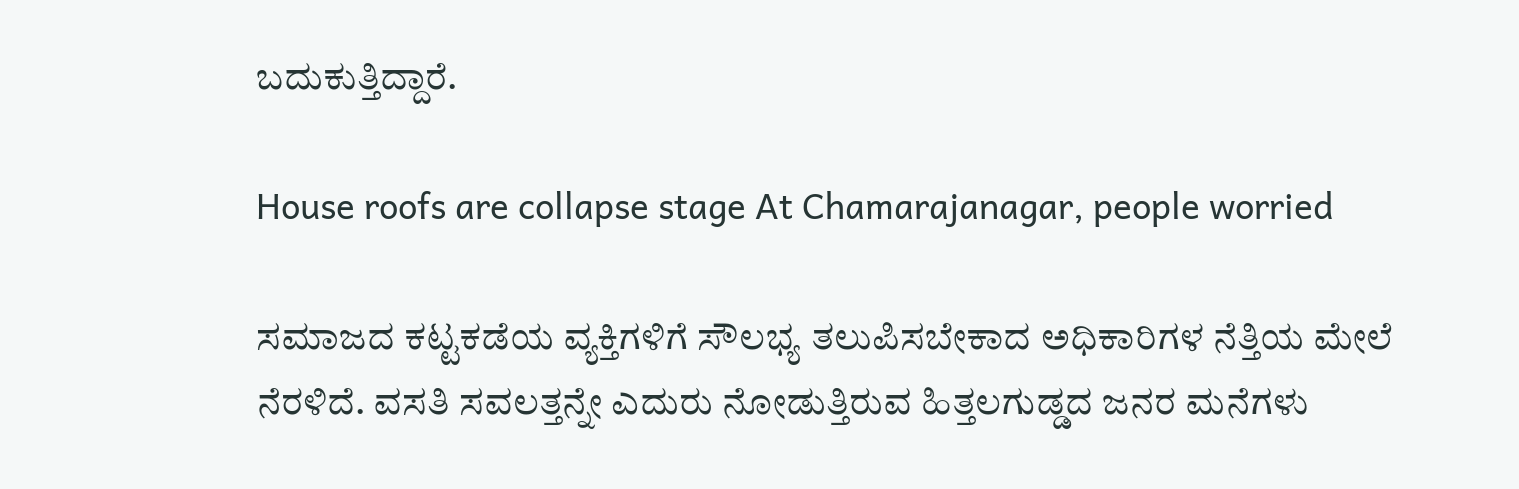ಬದುಕುತ್ತಿದ್ದಾರೆ.

House roofs are collapse stage At Chamarajanagar, people worried

ಸಮಾಜದ ಕಟ್ಟಕಡೆಯ ವ್ಯಕ್ತಿಗಳಿಗೆ ಸೌಲಭ್ಯ ತಲುಪಿಸಬೇಕಾದ ಅಧಿಕಾರಿಗಳ ನೆತ್ತಿಯ ಮೇಲೆ ನೆರಳಿದೆ. ವಸತಿ ಸವಲತ್ತನ್ನೇ ಎದುರು ನೋಡುತ್ತಿರುವ ಹಿತ್ತಲಗುಡ್ಡದ ಜನರ ಮನೆಗಳು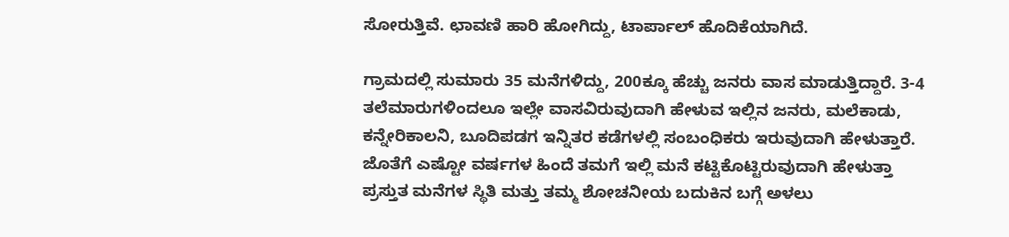ಸೋರುತ್ತಿವೆ. ಛಾವಣಿ ಹಾರಿ ಹೋಗಿದ್ದು, ಟಾರ್ಪಾಲ್ ಹೊದಿಕೆಯಾಗಿದೆ.

ಗ್ರಾಮದಲ್ಲಿ ಸುಮಾರು 35 ಮನೆಗಳಿದ್ದು, 200ಕ್ಕೂ ಹೆಚ್ಚು ಜನರು ವಾಸ ಮಾಡುತ್ತಿದ್ದಾರೆ. 3-4 ತಲೆಮಾರುಗಳಿಂದಲೂ ಇಲ್ಲೇ ವಾಸವಿರುವುದಾಗಿ ಹೇಳುವ ಇಲ್ಲಿನ ಜನರು, ಮಲೆಕಾಡು, ಕನ್ನೇರಿಕಾಲನಿ, ಬೂದಿಪಡಗ ಇನ್ನಿತರ ಕಡೆಗಳಲ್ಲಿ ಸಂಬಂಧಿಕರು ಇರುವುದಾಗಿ ಹೇಳುತ್ತಾರೆ. ಜೊತೆಗೆ ಎಷ್ಟೋ ವರ್ಷಗಳ ಹಿಂದೆ ತಮಗೆ ಇಲ್ಲಿ ಮನೆ ಕಟ್ಟಿಕೊಟ್ಟಿರುವುದಾಗಿ ಹೇಳುತ್ತಾ ಪ್ರಸ್ತುತ ಮನೆಗಳ ಸ್ಥಿತಿ ಮತ್ತು ತಮ್ಮ ಶೋಚನೀಯ ಬದುಕಿನ ಬಗ್ಗೆ ಅಳಲು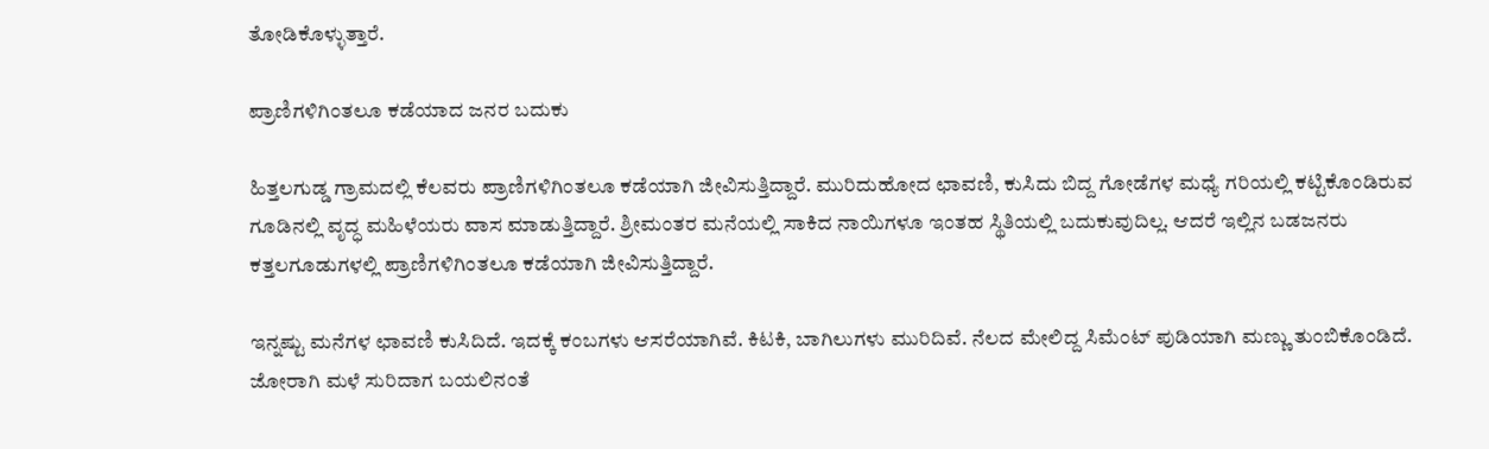ತೋಡಿಕೊಳ್ಳುತ್ತಾರೆ.

ಪ್ರಾಣಿಗಳಿಗಿಂತಲೂ ಕಡೆಯಾದ ಜನರ ಬದುಕು

ಹಿತ್ತಲಗುಡ್ಡ ಗ್ರಾಮದಲ್ಲಿ ಕೆಲವರು ಪ್ರಾಣಿಗಳಿಗಿಂತಲೂ ಕಡೆಯಾಗಿ ಜೀವಿಸುತ್ತಿದ್ದಾರೆ. ಮುರಿದುಹೋದ ಛಾವಣಿ, ಕುಸಿದು ಬಿದ್ದ ಗೋಡೆಗಳ ಮಧ್ಯೆ ಗರಿಯಲ್ಲಿ ಕಟ್ಟಿಕೊಂಡಿರುವ ಗೂಡಿನಲ್ಲಿ ವೃದ್ಧ ಮಹಿಳೆಯರು ವಾಸ ಮಾಡುತ್ತಿದ್ದಾರೆ. ಶ್ರೀಮಂತರ ಮನೆಯಲ್ಲಿ ಸಾಕಿದ ನಾಯಿಗಳೂ ಇಂತಹ ಸ್ಥಿತಿಯಲ್ಲಿ ಬದುಕುವುದಿಲ್ಲ. ಆದರೆ ಇಲ್ಲಿನ ಬಡಜನರು ಕತ್ತಲಗೂಡುಗಳಲ್ಲಿ ಪ್ರಾಣಿಗಳಿಗಿಂತಲೂ ಕಡೆಯಾಗಿ ಜೀವಿಸುತ್ತಿದ್ದಾರೆ.

ಇನ್ನಷ್ಟು ಮನೆಗಳ ಛಾವಣಿ ಕುಸಿದಿದೆ. ಇದಕ್ಕೆ ಕಂಬಗಳು ಆಸರೆಯಾಗಿವೆ. ಕಿಟಕಿ, ಬಾಗಿಲುಗಳು ಮುರಿದಿವೆ. ನೆಲದ ಮೇಲಿದ್ದ ಸಿಮೆಂಟ್ ಪುಡಿಯಾಗಿ ಮಣ್ಣು ತುಂಬಿಕೊಂಡಿದೆ. ಜೋರಾಗಿ ಮಳೆ ಸುರಿದಾಗ ಬಯಲಿನಂತೆ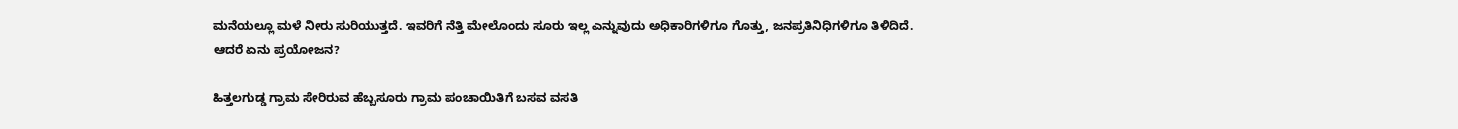ಮನೆಯಲ್ಲೂ ಮಳೆ ನೀರು ಸುರಿಯುತ್ತದೆ. ಇವರಿಗೆ ನೆತ್ತಿ ಮೇಲೊಂದು ಸೂರು ಇಲ್ಲ ಎನ್ನುವುದು ಅಧಿಕಾರಿಗಳಿಗೂ ಗೊತ್ತು, ಜನಪ್ರತಿನಿಧಿಗಳಿಗೂ ತಿಳಿದಿದೆ. ಆದರೆ ಏನು ಪ್ರಯೋಜನ?

ಹಿತ್ತಲಗುಡ್ಡ ಗ್ರಾಮ ಸೇರಿರುವ ಹೆಬ್ಬಸೂರು ಗ್ರಾಮ ಪಂಚಾಯಿತಿಗೆ ಬಸವ ವಸತಿ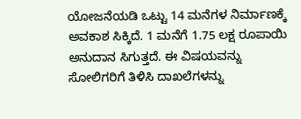ಯೋಜನೆಯಡಿ ಒಟ್ಟು 14 ಮನೆಗಳ ನಿರ್ಮಾಣಕ್ಕೆ ಅವಕಾಶ ಸಿಕ್ಕಿದೆ. 1 ಮನೆಗೆ 1.75 ಲಕ್ಷ ರೂಪಾಯಿ ಅನುದಾನ ಸಿಗುತ್ತದೆ. ಈ ವಿಷಯವನ್ನು ಸೋಲಿಗರಿಗೆ ತಿಳಿಸಿ ದಾಖಲೆಗಳನ್ನು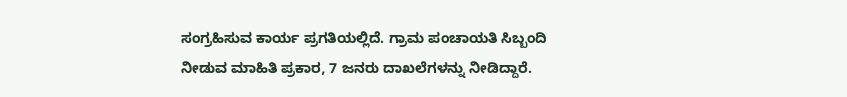ಸಂಗ್ರಹಿಸುವ ಕಾರ್ಯ ಪ್ರಗತಿಯಲ್ಲಿದೆ. ಗ್ರಾಮ ಪಂಚಾಯತಿ ಸಿಬ್ಬಂದಿ ನೀಡುವ ಮಾಹಿತಿ ಪ್ರಕಾರ, 7 ಜನರು ದಾಖಲೆಗಳನ್ನು ನೀಡಿದ್ದಾರೆ.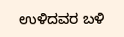ಉಳಿದವರ ಬಳಿ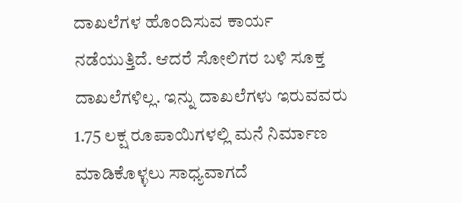ದಾಖಲೆಗಳ ಹೊಂದಿಸುವ ಕಾರ್ಯ ನಡೆಯುತ್ತಿದೆ. ಆದರೆ ಸೋಲಿಗರ ಬಳಿ ಸೂಕ್ತ ದಾಖಲೆಗಳಿಲ್ಲ. ಇನ್ನು ದಾಖಲೆಗಳು ಇರುವವರು 1.75 ಲಕ್ಷ ರೂಪಾಯಿಗಳಲ್ಲಿ ಮನೆ ನಿರ್ಮಾಣ ಮಾಡಿಕೊಳ್ಳಲು ಸಾಧ್ಯವಾಗದೆ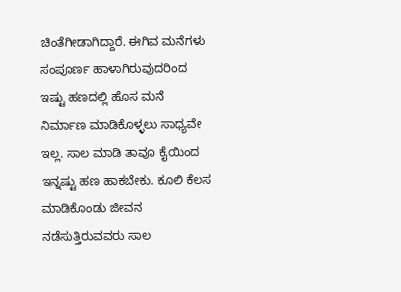ಚಿಂತೆಗೀಡಾಗಿದ್ದಾರೆ. ಈಗಿವ ಮನೆಗಳು ಸಂಪೂರ್ಣ ಹಾಳಾಗಿರುವುದರಿಂದ ಇಷ್ಟು ಹಣದಲ್ಲಿ ಹೊಸ ಮನೆ ನಿರ್ಮಾಣ ಮಾಡಿಕೊಳ್ಳಲು ಸಾಧ್ಯವೇ ಇಲ್ಲ. ಸಾಲ ಮಾಡಿ ತಾವೂ ಕೈಯಿಂದ ಇನ್ನಷ್ಟು ಹಣ ಹಾಕಬೇಕು. ಕೂಲಿ ಕೆಲಸ ಮಾಡಿಕೊಂಡು ಜೀವನ ನಡೆಸುತ್ತಿರುವವರು ಸಾಲ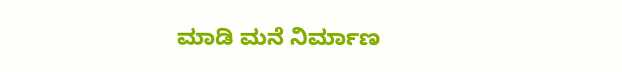ಮಾಡಿ ಮನೆ ನಿರ್ಮಾಣ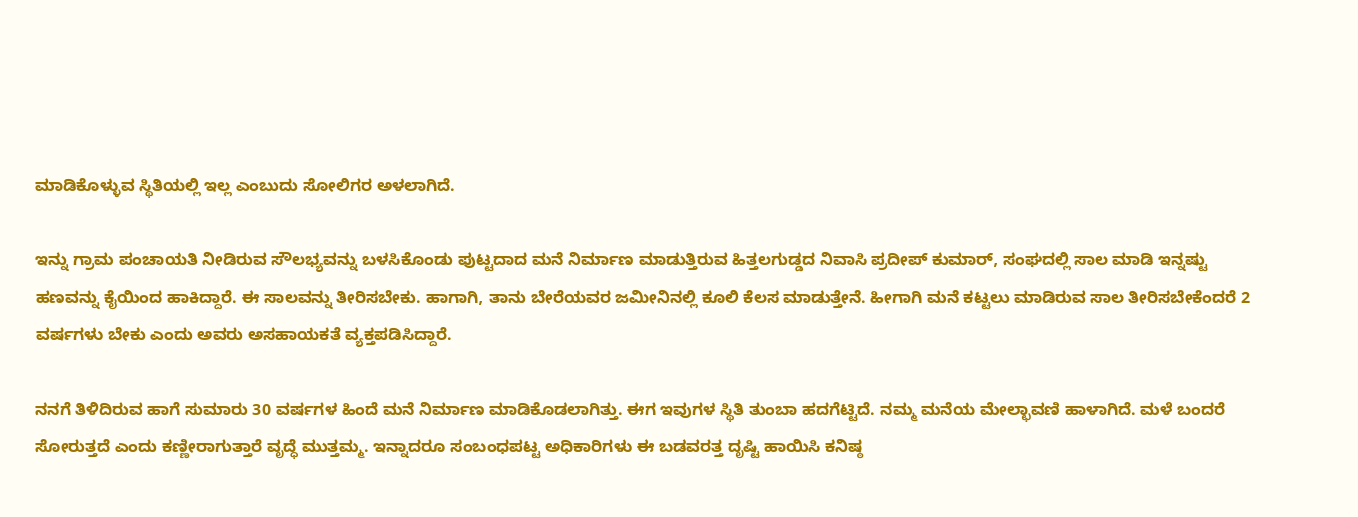ಮಾಡಿಕೊಳ್ಳುವ ಸ್ಥಿತಿಯಲ್ಲಿ ಇಲ್ಲ ಎಂಬುದು ಸೋಲಿಗರ ಅಳಲಾಗಿದೆ.

ಇನ್ನು ಗ್ರಾಮ ಪಂಚಾಯತಿ ನೀಡಿರುವ ಸೌಲಭ್ಯವನ್ನು ಬಳಸಿಕೊಂಡು ಪುಟ್ಟದಾದ ಮನೆ ನಿರ್ಮಾಣ ಮಾಡುತ್ತಿರುವ ಹಿತ್ತಲಗುಡ್ಡದ ನಿವಾಸಿ ಪ್ರದೀಪ್‌ ಕುಮಾರ್, ಸಂಘದಲ್ಲಿ ಸಾಲ ಮಾಡಿ ಇನ್ನಷ್ಟು ಹಣವನ್ನು ಕೈಯಿಂದ ಹಾಕಿದ್ದಾರೆ. ಈ ಸಾಲವನ್ನು ತೀರಿಸಬೇಕು. ಹಾಗಾಗಿ, ತಾನು ಬೇರೆಯವರ ಜಮೀನಿನಲ್ಲಿ ಕೂಲಿ ಕೆಲಸ ಮಾಡುತ್ತೇನೆ. ಹೀಗಾಗಿ ಮನೆ ಕಟ್ಟಲು ಮಾಡಿರುವ ಸಾಲ ತೀರಿಸಬೇಕೆಂದರೆ 2 ವರ್ಷಗಳು ಬೇಕು ಎಂದು ಅವರು ಅಸಹಾಯಕತೆ ವ್ಯಕ್ತಪಡಿಸಿದ್ದಾರೆ.

ನನಗೆ ತಿಳಿದಿರುವ ಹಾಗೆ ಸುಮಾರು 30 ವರ್ಷಗಳ ಹಿಂದೆ ಮನೆ ನಿರ್ಮಾಣ ಮಾಡಿಕೊಡಲಾಗಿತ್ತು. ಈಗ ಇವುಗಳ ಸ್ಥಿತಿ ತುಂಬಾ ಹದಗೆಟ್ಟಿದೆ. ನಮ್ಮ ಮನೆಯ ಮೇಲ್ಛಾವಣಿ ಹಾಳಾಗಿದೆ. ಮಳೆ ಬಂದರೆ ಸೋರುತ್ತದೆ ಎಂದು ಕಣ್ಣೀರಾಗುತ್ತಾರೆ ವೃದ್ಧೆ ಮುತ್ತಮ್ಮ. ಇನ್ನಾದರೂ ಸಂಬಂಧಪಟ್ಟ ಅಧಿಕಾರಿಗಳು ಈ ಬಡವರತ್ತ ದೃಷ್ಟಿ ಹಾಯಿಸಿ ಕನಿಷ್ಠ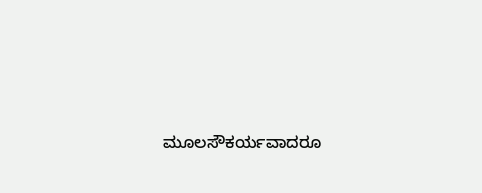ಮೂಲಸೌಕರ್ಯವಾದರೂ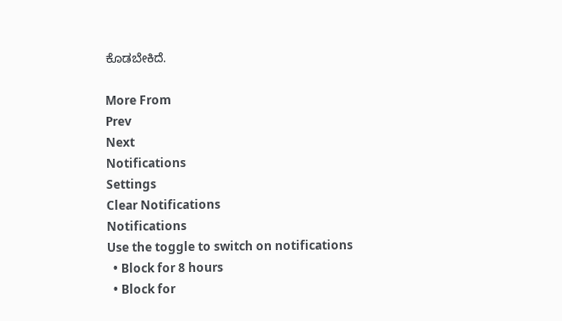ಕೊಡಬೇಕಿದೆ.

More From
Prev
Next
Notifications
Settings
Clear Notifications
Notifications
Use the toggle to switch on notifications
  • Block for 8 hours
  • Block for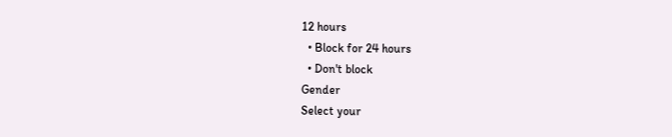12 hours
  • Block for 24 hours
  • Don't block
Gender
Select your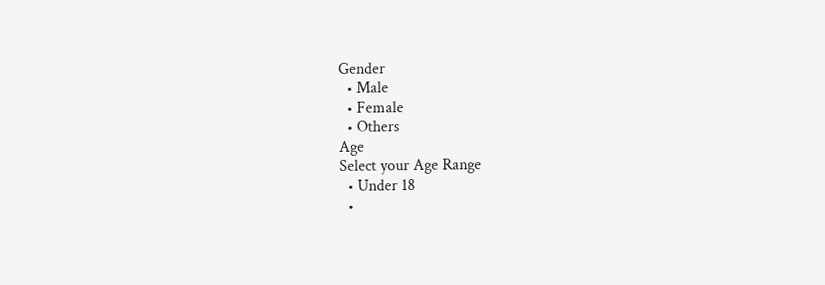Gender
  • Male
  • Female
  • Others
Age
Select your Age Range
  • Under 18
  •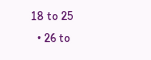18 to 25
  • 26 to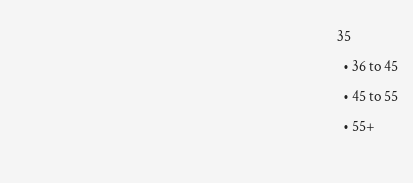35
  • 36 to 45
  • 45 to 55
  • 55+